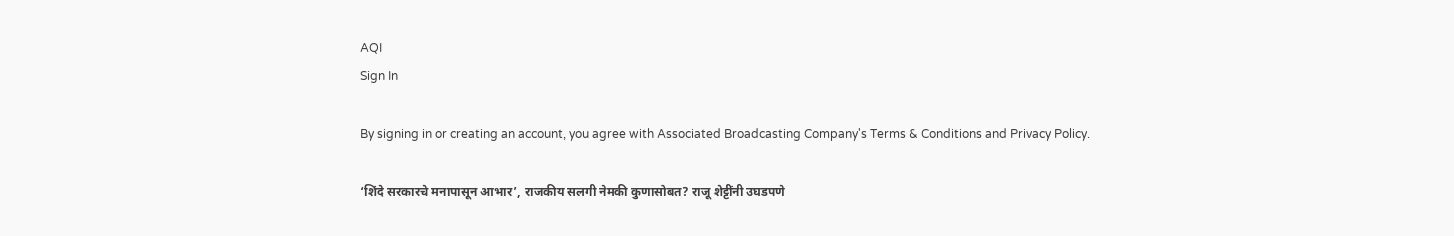AQI
Sign In

By signing in or creating an account, you agree with Associated Broadcasting Company's Terms & Conditions and Privacy Policy.

‘शिंदे सरकारचे मनापासून आभार’, राजकीय सलगी नेमकी कुणासोबत? राजू शेट्टींनी उघडपणे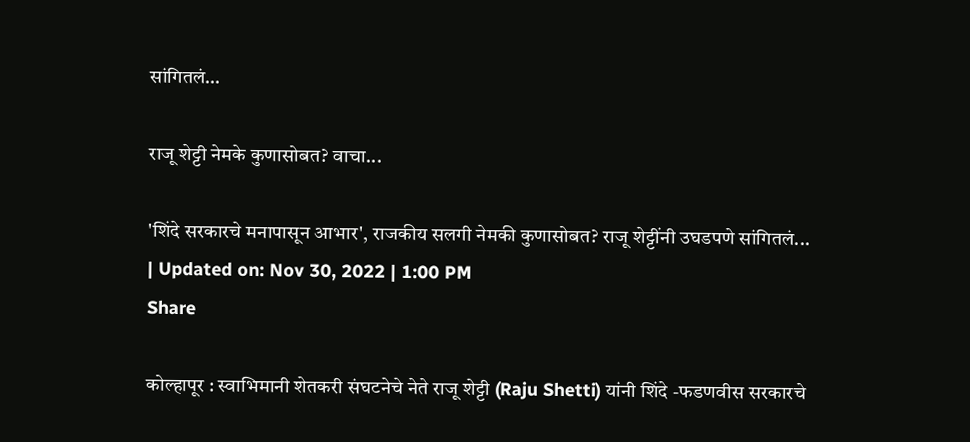सांगितलं…

राजू शेट्टी नेमके कुणासोबत? वाचा...

'शिंदे सरकारचे मनापासून आभार', राजकीय सलगी नेमकी कुणासोबत? राजू शेट्टींनी उघडपणे सांगितलं...
| Updated on: Nov 30, 2022 | 1:00 PM
Share

कोल्हापूर : स्वाभिमानी शेतकरी संघटनेचे नेते राजू शेट्टी (Raju Shetti) यांनी शिंदे -फडणवीस सरकारचे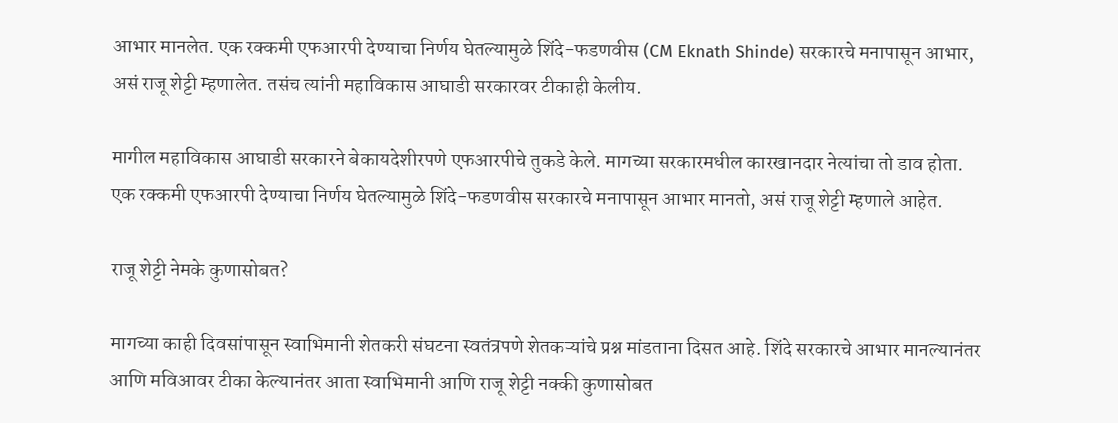आभार मानलेत. एक रक्कमी एफआरपी देण्याचा निर्णय घेतल्यामुळे शिंदे-फडणवीस (CM Eknath Shinde) सरकारचे मनापासून आभार, असं राजू शेट्टी म्हणालेत. तसंच त्यांनी महाविकास आघाडी सरकारवर टीकाही केलीय.

मागील महाविकास आघाडी सरकारने बेकायदेशीरपणे एफआरपीचे तुकडे केले. मागच्या सरकारमधील कारखानदार नेत्यांचा तो डाव होता. एक रक्कमी एफआरपी देण्याचा निर्णय घेतल्यामुळे शिंदे-फडणवीस सरकारचे मनापासून आभार मानतो, असं राजू शेट्टी म्हणाले आहेत.

राजू शेट्टी नेमके कुणासोबत?

मागच्या काही दिवसांपासून स्वाभिमानी शेतकरी संघटना स्वतंत्रपणे शेतकऱ्यांचे प्रश्न मांडताना दिसत आहे. शिंदे सरकारचे आभार मानल्यानंतर आणि मविआवर टीका केल्यानंतर आता स्वाभिमानी आणि राजू शेट्टी नक्की कुणासोबत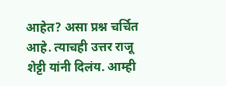आहेत? असा प्रश्न चर्चित आहे. त्याचही उत्तर राजू शेट्टी यांनी दिलंय. आम्ही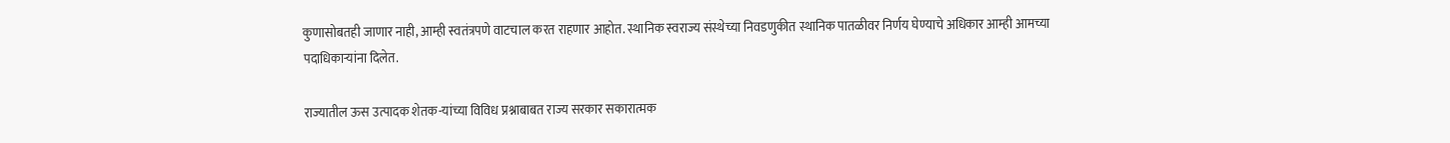कुणासोबतही जाणार नाही, आम्ही स्वतंत्रपणे वाटचाल करत राहणार आहोत. स्थानिक स्वराज्य संस्थेच्या निवडणुकीत स्थानिक पातळीवर निर्णय घेण्याचे अधिकार आम्ही आमच्या पदाधिकाऱ्यांना दिलेत.

राज्यातील ऊस उत्पादक शेतक-यांच्या विविध प्रश्नाबाबत राज्य सरकार सकारात्मक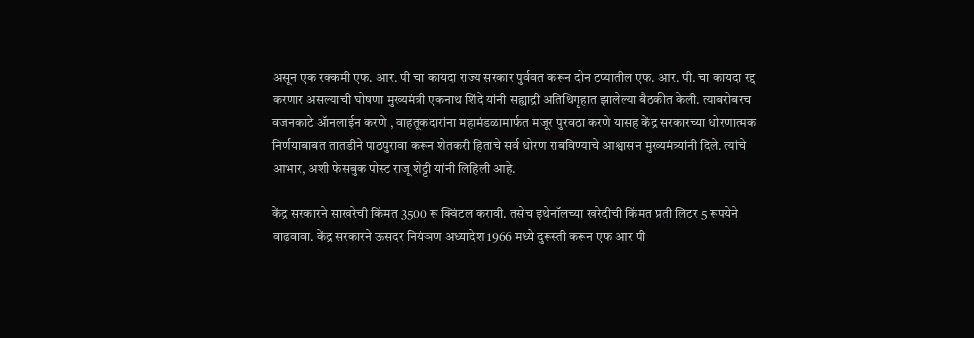असून एक रक्कमी एफ. आर. पी चा कायदा राज्य सरकार पुर्ववत करून दोन टप्यातील एफ. आर. पी. चा कायदा रद्द करणार असल्याची घोषणा मुख्यमंत्री एकनाथ शिंदे यांनी सह्याद्री अतिथिगृहात झालेल्या बैठकीत केली. त्याबरोबरच वजनकाटे ॲानलाईन करणे , वाहतूकदारांना महामंडळामार्फत मजूर पुरवठा करणे यासह केंद्र सरकारच्या धोरणात्मक निर्णयाबाबत तातडीने पाठपुरावा करून शेतकरी हिताचे सर्व धोरण राबविण्याचे आश्वासन मुख्यमंत्र्यांनी दिले. त्यांचे आभार, अशी फेसबुक पोस्ट राजू शेट्टी यांनी लिहिली आहे.

केंद्र सरकारने साखरेची किंमत 3500 रू क्विंटल करावी. तसेच इथेनॉलच्या खरेदीची किंमत प्रती लिटर 5 रूपयेने वाढवावा. केंद्र सरकारने ऊसदर नियंञण अध्यादेश 1966 मध्ये दुरूस्ती करून एफ आर पी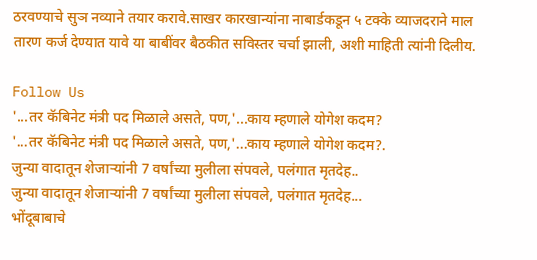ठरवण्याचे सुञ नव्याने तयार करावे.साखर कारखान्यांना नाबार्डकडून ५ टक्के व्याजदराने माल तारण कर्ज देण्यात यावे या बाबींवर बैठकीत सविस्तर चर्चा झाली, अशी माहिती त्यांनी दिलीय.

Follow Us
'...तर कॅबिनेट मंत्री पद मिळाले असते, पण,'...काय म्हणाले योगेश कदम?
'...तर कॅबिनेट मंत्री पद मिळाले असते, पण,'...काय म्हणाले योगेश कदम?.
जुन्या वादातून शेजाऱ्यांनी 7 वर्षांच्या मुलीला संपवले, पलंगात मृतदेह..
जुन्या वादातून शेजाऱ्यांनी 7 वर्षांच्या मुलीला संपवले, पलंगात मृतदेह...
भोंदूबाबाचे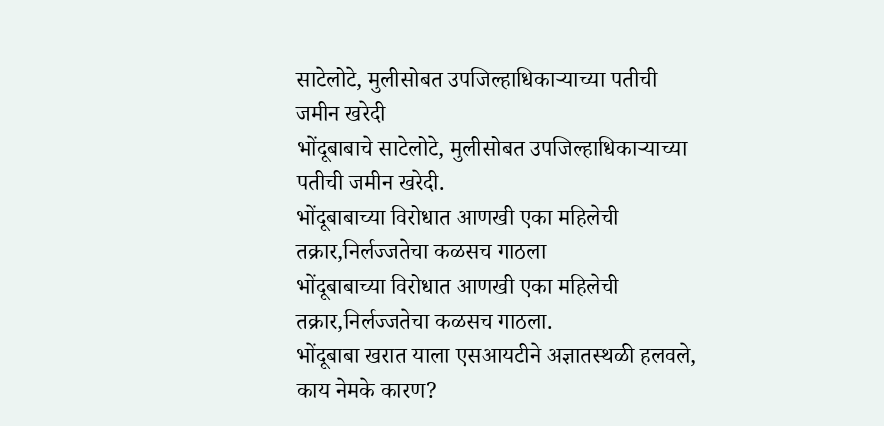साटेलोटे, मुलीसोबत उपजिल्हाधिकाऱ्याच्या पतीची जमीन खरेदी
भोंदूबाबाचे साटेलोटे, मुलीसोबत उपजिल्हाधिकाऱ्याच्या पतीची जमीन खरेदी.
भोंदूबाबाच्या विरोधात आणखी एका महिलेची तक्रार,निर्लज्जतेचा कळसच गाठला
भोंदूबाबाच्या विरोधात आणखी एका महिलेची तक्रार,निर्लज्जतेचा कळसच गाठला.
भोंदूबाबा खरात याला एसआयटीने अज्ञातस्थळी हलवले, काय नेमके कारण?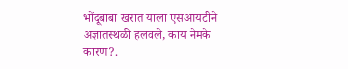भोंदूबाबा खरात याला एसआयटीने अज्ञातस्थळी हलवले, काय नेमके कारण?.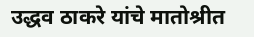उद्धव ठाकरे यांचे मातोश्रीत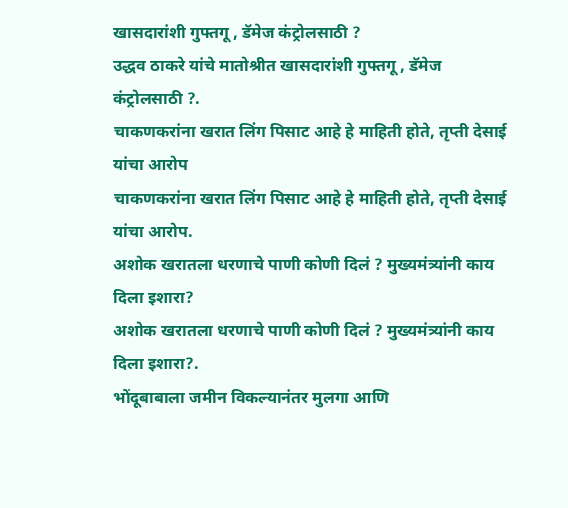खासदारांशी गुफ्तगू , डॅमेज कंट्रोलसाठी ?
उद्धव ठाकरे यांचे मातोश्रीत खासदारांशी गुफ्तगू , डॅमेज कंट्रोलसाठी ?.
चाकणकरांना खरात लिंग पिसाट आहे हे माहिती होते, तृप्ती देसाई यांचा आरोप
चाकणकरांना खरात लिंग पिसाट आहे हे माहिती होते, तृप्ती देसाई यांचा आरोप.
अशोक खरातला धरणाचे पाणी कोणी दिलं ? मुख्यमंत्र्यांनी काय दिला इशारा?
अशोक खरातला धरणाचे पाणी कोणी दिलं ? मुख्यमंत्र्यांनी काय दिला इशारा?.
भोंदूबाबाला जमीन विकल्यानंतर मुलगा आणि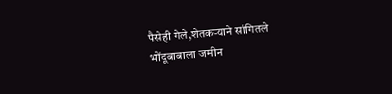पैसेही गेले,शेतकऱ्याने सांगितले
भोंदूबाबाला जमीन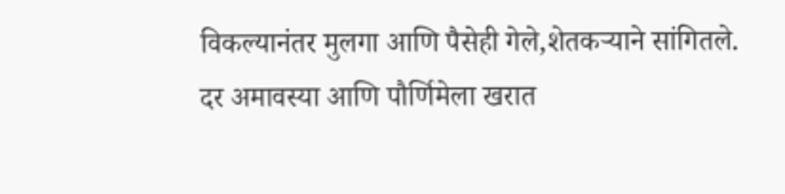विकल्यानंतर मुलगा आणि पैसेही गेले,शेतकऱ्याने सांगितले.
दर अमावस्या आणि पौर्णिमेला खरात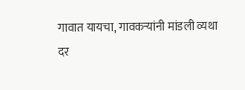गावात यायचा, गावकऱ्यांनी मांडली व्यथा
दर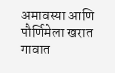अमावस्या आणि पौर्णिमेला खरात गावात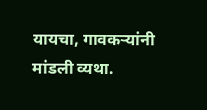यायचा, गावकऱ्यांनी मांडली व्यथा.